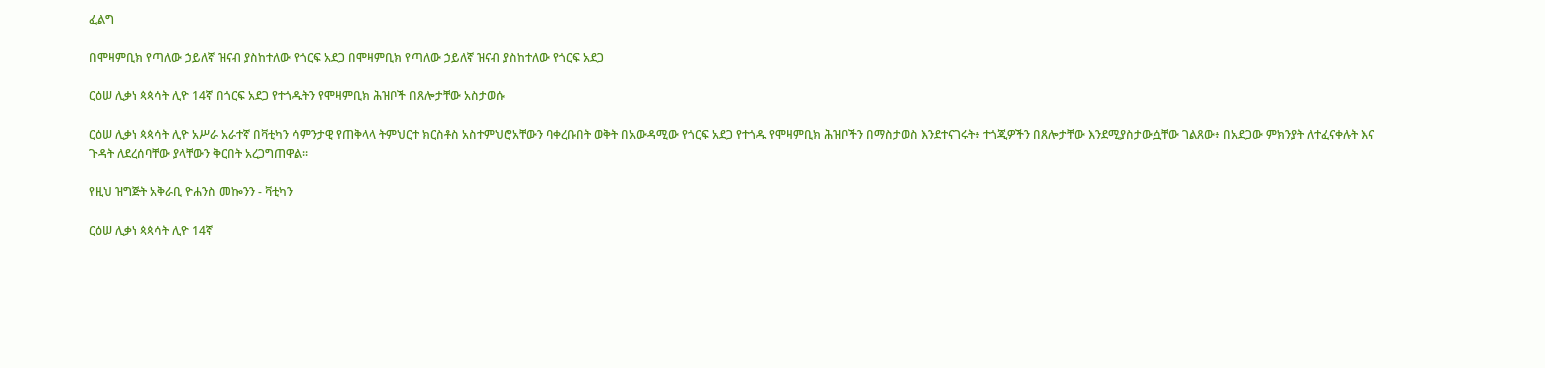ፈልግ

በሞዛምቢክ የጣለው ኃይለኛ ዝናብ ያስከተለው የጎርፍ አደጋ በሞዛምቢክ የጣለው ኃይለኛ ዝናብ ያስከተለው የጎርፍ አደጋ

ርዕሠ ሊቃነ ጳጳሳት ሊዮ 14ኛ በጎርፍ አደጋ የተጎዱትን የሞዛምቢክ ሕዝቦች በጸሎታቸው አስታወሱ

ርዕሠ ሊቃነ ጳጳሳት ሊዮ አሥራ አራተኛ በቫቲካን ሳምንታዊ የጠቅላላ ትምህርተ ክርስቶስ አስተምህሮአቸውን ባቀረቡበት ወቅት በአውዳሚው የጎርፍ አደጋ የተጎዱ የሞዛምቢክ ሕዝቦችን በማስታወስ እንደተናገሩት፥ ተጎጂዎችን በጸሎታቸው እንደሚያስታውሷቸው ገልጸው፥ በአደጋው ምክንያት ለተፈናቀሉት እና ጉዳት ለደረሰባቸው ያላቸውን ቅርበት አረጋግጠዋል።

የዚህ ዝግጅት አቅራቢ ዮሐንስ መኰንን - ቫቲካን

ርዕሠ ሊቃነ ጳጳሳት ሊዮ 14ኛ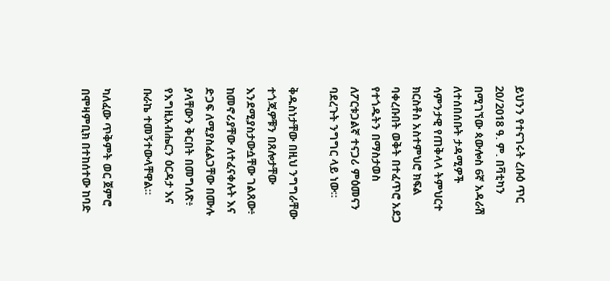ይህንን የተናገሩት ረቡዕ ጥር 20/2018 ዓ. ም. በቫቲካን በሚገኘው ጳውሎስ 6ኛ አዳራሽ ለተሰበሰቡት ታዳሚዎች ሳምንታዊ የጠቅላላ ትምህርተ ክርስቶስ አስተምህሮ ክፍል ባቀረቡበት ወቅት በተፈጥሮ አደጋ የተጎዱትን በማስታወስ ለፖርቱጋልኛ ተናጋሪ ምዕመናን ባደረጉት ንግግር ላይ ነው።

ቅዱስነታቸው በዚህ ንግግራቸው ተጎጂዎቹን በጸሎታቸው እንደሚያስታውሷቸው ገልጸው፥  ከመኖሪያቸው ለተፈናቀሉት እና ድጋፍ ለሚያስፈልጋቸው በሙሉ ያላቸውን ቅርበት በመግለጽ፥ የእግዚአብሔርን ዕርዳታ እና ቡራኬ ተመኝተውላቸዋል።

ካለፈው ጥቅምት ወር ጀምሮ በሞዛምቢክ በተከሰተው ከባድ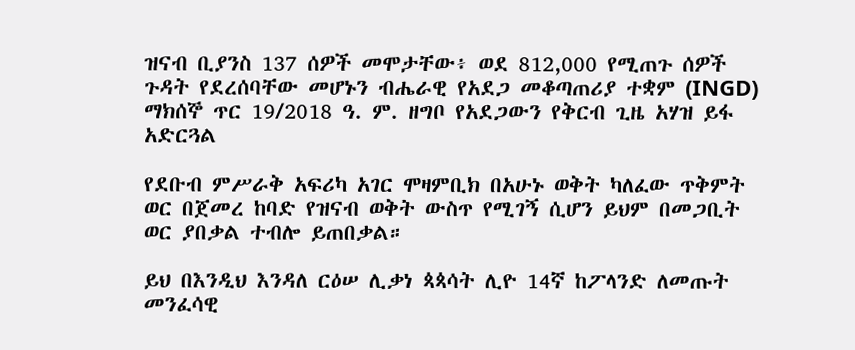ዝናብ ቢያንስ 137 ሰዎች መሞታቸው፥ ወደ 812,000 የሚጠጉ ሰዎች ጉዳት የደረሰባቸው መሆኑን ብሔራዊ የአደጋ መቆጣጠሪያ ተቋም (INGD) ማክሰኞ ጥር 19/2018 ዓ. ም. ዘግቦ የአደጋውን የቅርብ ጊዜ አሃዝ ይፋ አድርጓል

የደቡብ ምሥራቅ አፍሪካ አገር ሞዛምቢክ በአሁኑ ወቅት ካለፈው ጥቅምት ወር በጀመረ ከባድ የዝናብ ወቅት ውስጥ የሚገኝ ሲሆን ይህም በመጋቢት ወር ያበቃል ተብሎ ይጠበቃል።

ይህ በእንዲህ እንዳለ ርዕሠ ሊቃነ ጳጳሳት ሊዮ 14ኛ ከፖላንድ ለመጡት መንፈሳዊ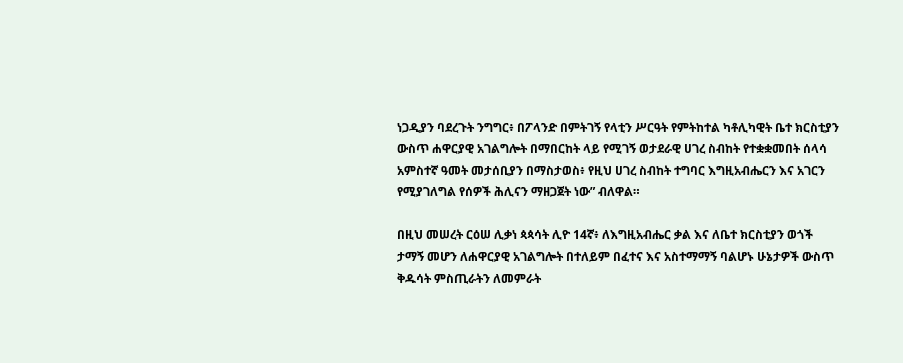ነጋዲያን ባደረጉት ንግግር፥ በፖላንድ በምትገኝ የላቲን ሥርዓት የምትከተል ካቶሊካዊት ቤተ ክርስቲያን ውስጥ ሐዋርያዊ አገልግሎት በማበርከት ላይ የሚገኝ ወታደራዊ ሀገረ ስብከት የተቋቋመበት ሰላሳ አምስተኛ ዓመት መታሰቢያን በማስታወስ፥ የዚህ ሀገረ ስብከት ተግባር እግዚአብሔርን እና አገርን የሚያገለግል የሰዎች ሕሊናን ማዘጋጀት ነው” ብለዋል።

በዚህ መሠረት ርዕሠ ሊቃነ ጳጳሳት ሊዮ 14ኛ፥ ለእግዚአብሔር ቃል እና ለቤተ ክርስቲያን ወጎች ታማኝ መሆን ለሐዋርያዊ አገልግሎት በተለይም በፈተና እና አስተማማኝ ባልሆኑ ሁኔታዎች ውስጥ ቅዱሳት ምስጢራትን ለመምራት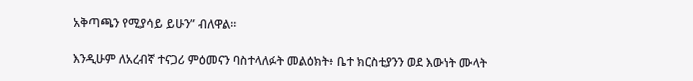አቅጣጫን የሚያሳይ ይሁን” ብለዋል።

እንዲሁም ለአረብኛ ተናጋሪ ምዕመናን ባስተላለፉት መልዕክት፥ ቤተ ክርስቲያንን ወደ እውነት ሙላት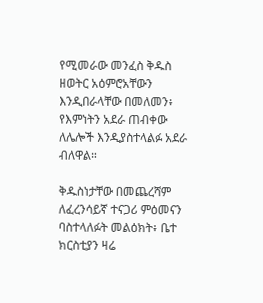የሚመራው መንፈስ ቅዱስ ዘወትር አዕምሮአቸውን እንዲበራላቸው በመለመን፥ የእምነትን አደራ ጠብቀው ለሌሎች እንዲያስተላልፉ አደራ ብለዋል።

ቅዱስነታቸው በመጨረሻም ለፈረንሳይኛ ተናጋሪ ምዕመናን ባስተላለፉት መልዕክት፥ ቤተ ክርስቲያን ዛሬ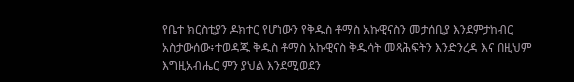የቤተ ክርስቲያን ዶክተር የሆነውን የቅዱስ ቶማስ አኩዊናስን መታሰቢያ እንደምታከብር አስታውሰው፥ተወዳጁ ቅዱስ ቶማስ አኩዊናስ ቅዱሳት መጻሕፍትን እንድንረዳ እና በዚህም እግዚአብሔር ምን ያህል እንደሚወደን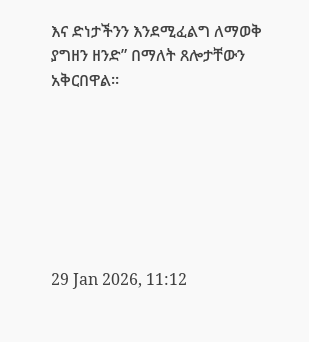እና ድነታችንን እንደሚፈልግ ለማወቅ ያግዘን ዘንድ” በማለት ጸሎታቸውን አቅርበዋል።







29 Jan 2026, 11:12